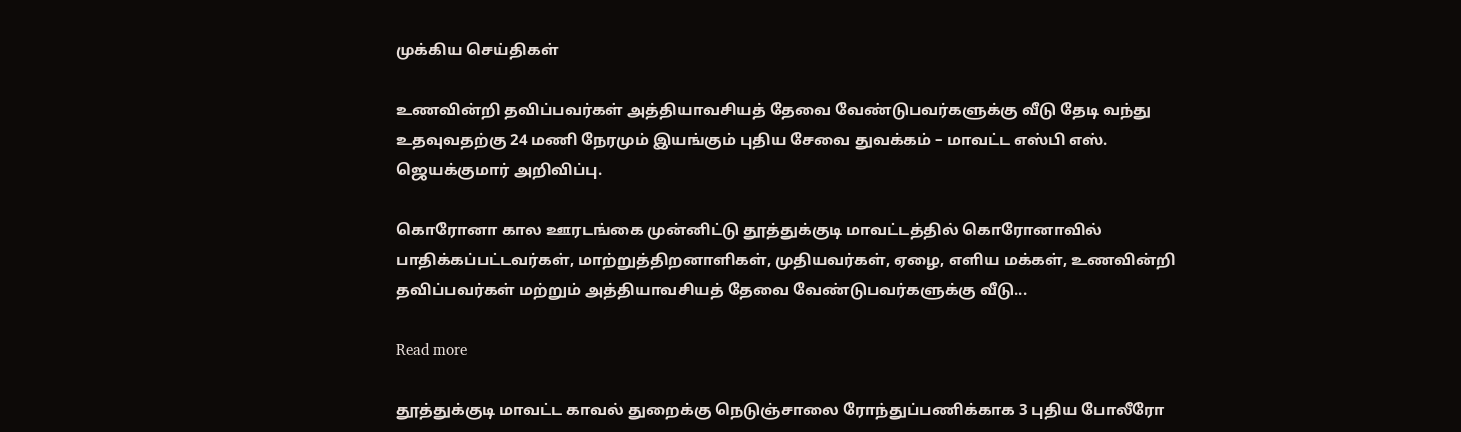முக்கிய செய்திகள்

உணவின்றி தவிப்பவர்கள் அத்தியாவசியத் தேவை வேண்டுபவர்களுக்கு வீடு தேடி வந்து உதவுவதற்கு 24 மணி நேரமும் இயங்கும் புதிய சேவை துவக்கம் – மாவட்ட எஸ்பி எஸ். ஜெயக்குமார் அறிவிப்பு.

கொரோனா கால ஊரடங்கை முன்னிட்டு தூத்துக்குடி மாவட்டத்தில் கொரோனாவில் பாதிக்கப்பட்டவர்கள், மாற்றுத்திறனாளிகள், முதியவர்கள், ஏழை, எளிய மக்கள், உணவின்றி தவிப்பவர்கள் மற்றும் அத்தியாவசியத் தேவை வேண்டுபவர்களுக்கு வீடு...

Read more

தூத்துக்குடி மாவட்ட காவல் துறைக்கு நெடுஞ்சாலை ரோந்துப்பணிக்காக 3 புதிய போலீரோ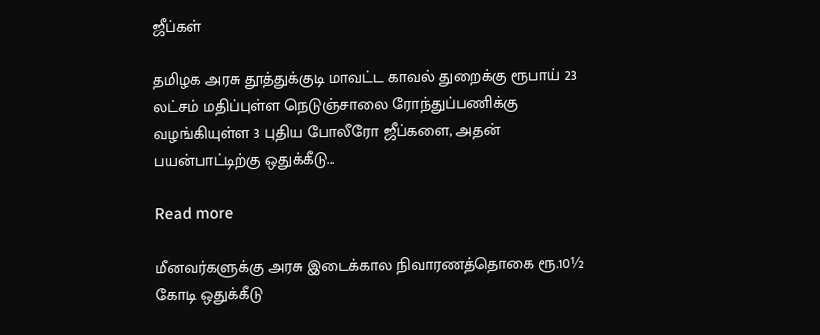ஜீப்கள்

தமிழக அரசு தூத்துக்குடி மாவட்ட காவல் துறைக்கு ரூபாய் 23 லட்சம் மதிப்புள்ள நெடுஞ்சாலை ரோந்துப்பணிக்கு வழங்கியுள்ள 3 புதிய போலீரோ ஜீப்களை, அதன் பயன்பாட்டிற்கு ஒதுக்கீடு...

Read more

மீனவர்களுக்கு அரசு இடைக்கால நிவாரணத்தொகை ரூ.10½ கோடி ஒதுக்கீடு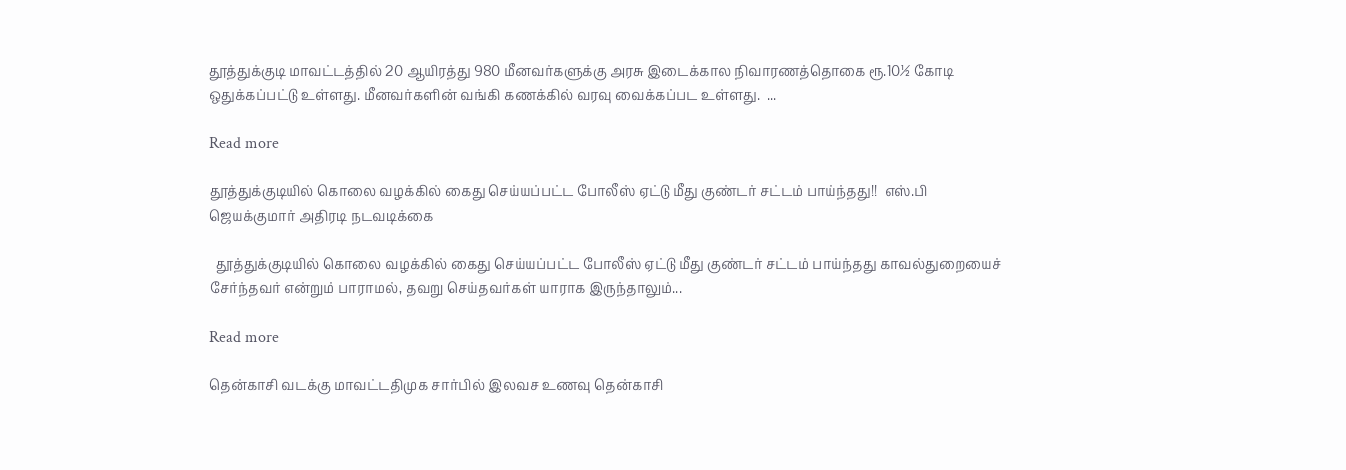தூத்துக்குடி மாவட்டத்தில் 20 ஆயிரத்து 980 மீனவர்களுக்கு அரசு இடைக்கால நிவாரணத்தொகை ரூ.10½ கோடி ஒதுக்கப்பட்டு உள்ளது. மீனவர்களின் வங்கி கணக்கில் வரவு வைக்கப்பட உள்ளது.  ...

Read more

தூத்துக்குடியில் கொலை வழக்கில் கைது செய்யப்பட்ட போலீஸ் ஏட்டு மீது குண்டர் சட்டம் பாய்ந்தது!!  எஸ்.பி ஜெயக்குமார் அதிரடி நடவடிக்கை

  தூத்துக்குடியில் கொலை வழக்கில் கைது செய்யப்பட்ட போலீஸ் ஏட்டு மீது குண்டர் சட்டம் பாய்ந்தது காவல்துறையைச் சேர்ந்தவர் என்றும் பாராமல், தவறு செய்தவர்கள் யாராக இருந்தாலும்...

Read more

தென்காசி வடக்கு மாவட்டதிமுக சார்பில் இலவச உணவு தென்காசி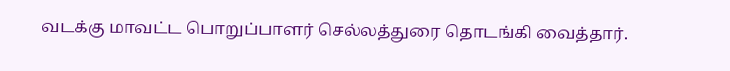வடக்கு மாவட்ட பொறுப்பாளர் செல்லத்துரை தொடங்கி வைத்தார்.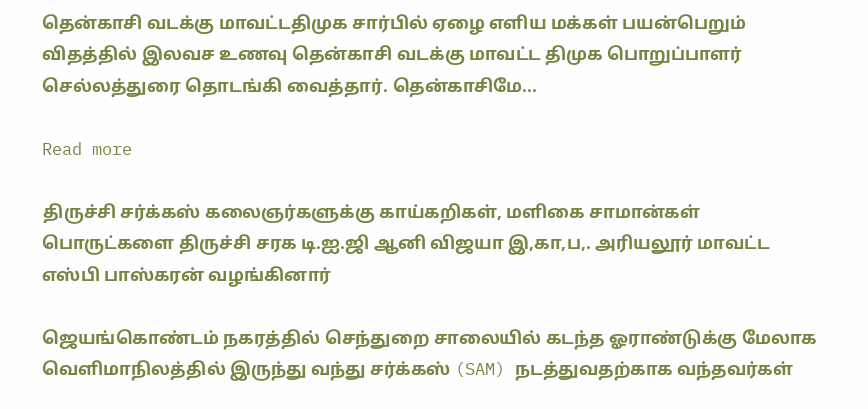தென்காசி வடக்கு மாவட்டதிமுக சார்பில் ஏழை எளிய மக்கள் பயன்பெறும் விதத்தில் இலவச உணவு தென்காசி வடக்கு மாவட்ட திமுக பொறுப்பாளர் செல்லத்துரை தொடங்கி வைத்தார். தென்காசிமே...

Read more

திருச்சி சர்க்கஸ் கலைஞர்களுக்கு காய்கறிகள், மளிகை சாமான்கள் பொருட்களை திருச்சி சரக டி.ஐ.ஜி ஆனி விஜயா இ,கா,ப,. அரியலூர் மாவட்ட எஸ்பி பாஸ்கரன் வழங்கினார்

ஜெயங்கொண்டம் நகரத்தில் செந்துறை சாலையில் கடந்த ஓராண்டுக்கு மேலாக வெளிமாநிலத்தில் இருந்து வந்து சர்க்கஸ் (SAM) நடத்துவதற்காக வந்தவர்கள்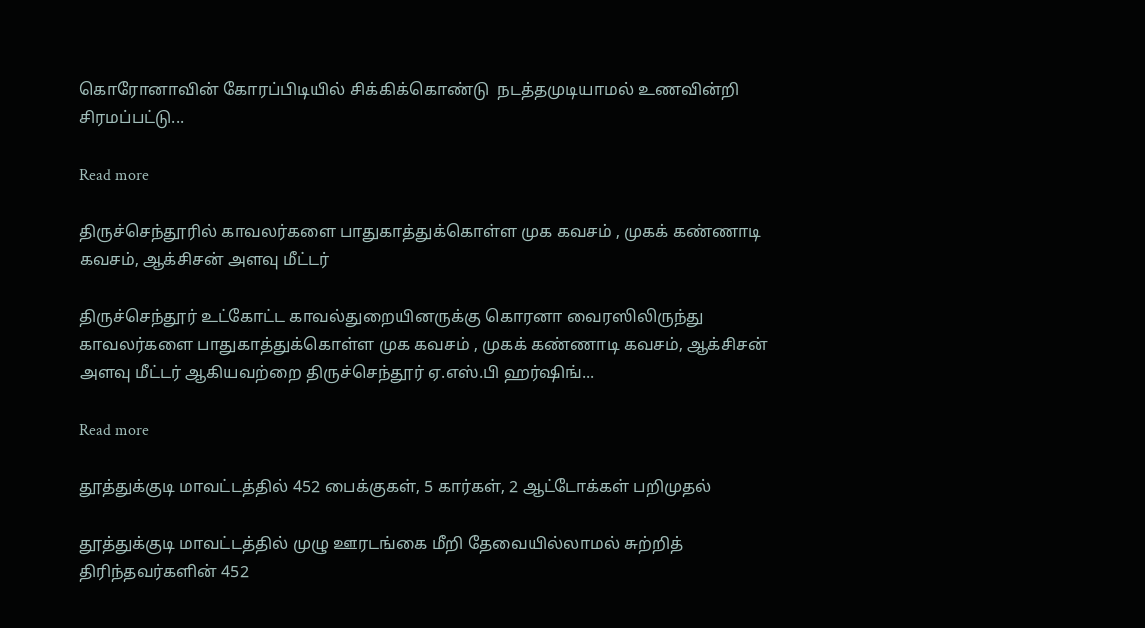கொரோனாவின் கோரப்பிடியில் சிக்கிக்கொண்டு  நடத்தமுடியாமல் உணவின்றி சிரமப்பட்டு...

Read more

திருச்செந்தூரில் காவலர்களை பாதுகாத்துக்கொள்ள முக கவசம் , முகக் கண்ணாடி கவசம், ஆக்சிசன் அளவு மீட்டர்

திருச்செந்தூர் உட்கோட்ட காவல்துறையினருக்கு கொரனா வைரஸிலிருந்து காவலர்களை பாதுகாத்துக்கொள்ள முக கவசம் , முகக் கண்ணாடி கவசம், ஆக்சிசன் அளவு மீட்டர் ஆகியவற்றை திருச்செந்‌‌‌தூர்‌‌‌ ஏ.எஸ்‌‌‌.பி ஹர்‌‌‌ஷிங்‌‌‌...

Read more

தூத்துக்குடி மாவட்டத்தில் 452 பைக்குகள், 5 கார்கள், 2 ஆட்டோக்கள் பறிமுதல்

தூத்துக்குடி மாவட்டத்தில் முழு ஊரடங்கை மீறி தேவையில்லாமல் சுற்றித் திரிந்தவர்களின் 452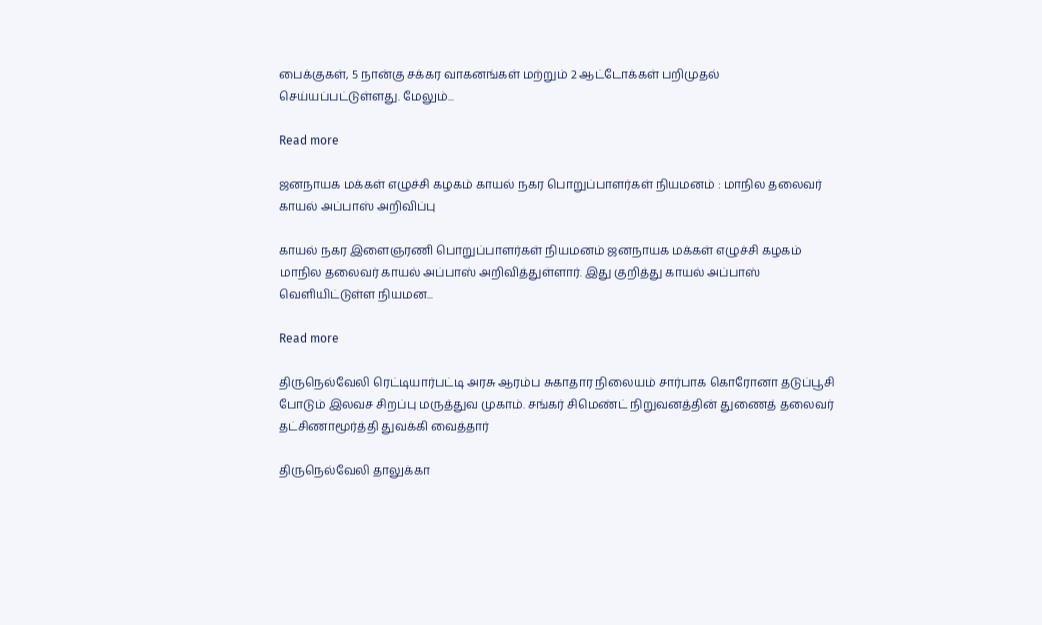பைக்குகள், 5 நான்கு சக்கர வாகனங்கள் மற்றும் 2 ஆட்டோக்கள் பறிமுதல் செய்யப்பட்டுள்ளது. மேலும்...

Read more

ஜனநாயக மக்கள் எழுச்சி கழகம் காயல் நகர பொறுப்பாளர்கள் நியமனம் : மாநில தலைவர் காயல் அப்பாஸ் அறிவிப்பு

காயல் நகர இளைஞரணி பொறுப்பாளர்கள் நியமனம் ஜனநாயக மக்கள் எழுச்சி கழகம் மாநில தலைவர் காயல் அப்பாஸ் அறிவித்துள்ளார். இது குறித்து காயல் அப்பாஸ் வெளியிட்டுள்ள நியமன...

Read more

திருநெல்வேலி ரெட்டியார்பட்டி அரசு ஆரம்ப சுகாதார நிலையம் சார்பாக கொரோனா தடுப்பூசி போடும் இலவச சிறப்பு மருத்துவ முகாம். சங்கர் சிமெண்ட் நிறுவனத்தின் துணைத் தலைவர் தட்சிணாமூர்த்தி துவக்கி வைத்தார்

திருநெல்வேலி தாலுக்கா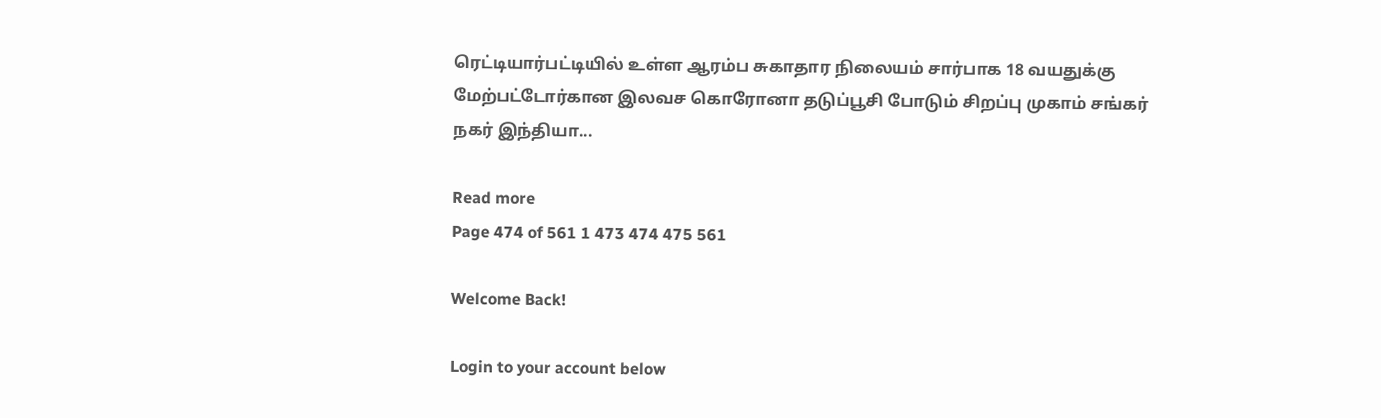ரெட்டியார்பட்டியில் உள்ள ஆரம்ப சுகாதார நிலையம் சார்பாக 18 வயதுக்கு மேற்பட்டோர்கான இலவச கொரோனா தடுப்பூசி போடும் சிறப்பு முகாம் சங்கர் நகர் இந்தியா...

Read more
Page 474 of 561 1 473 474 475 561

Welcome Back!

Login to your account below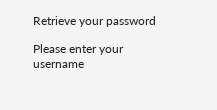Retrieve your password

Please enter your username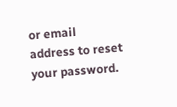or email address to reset your password.